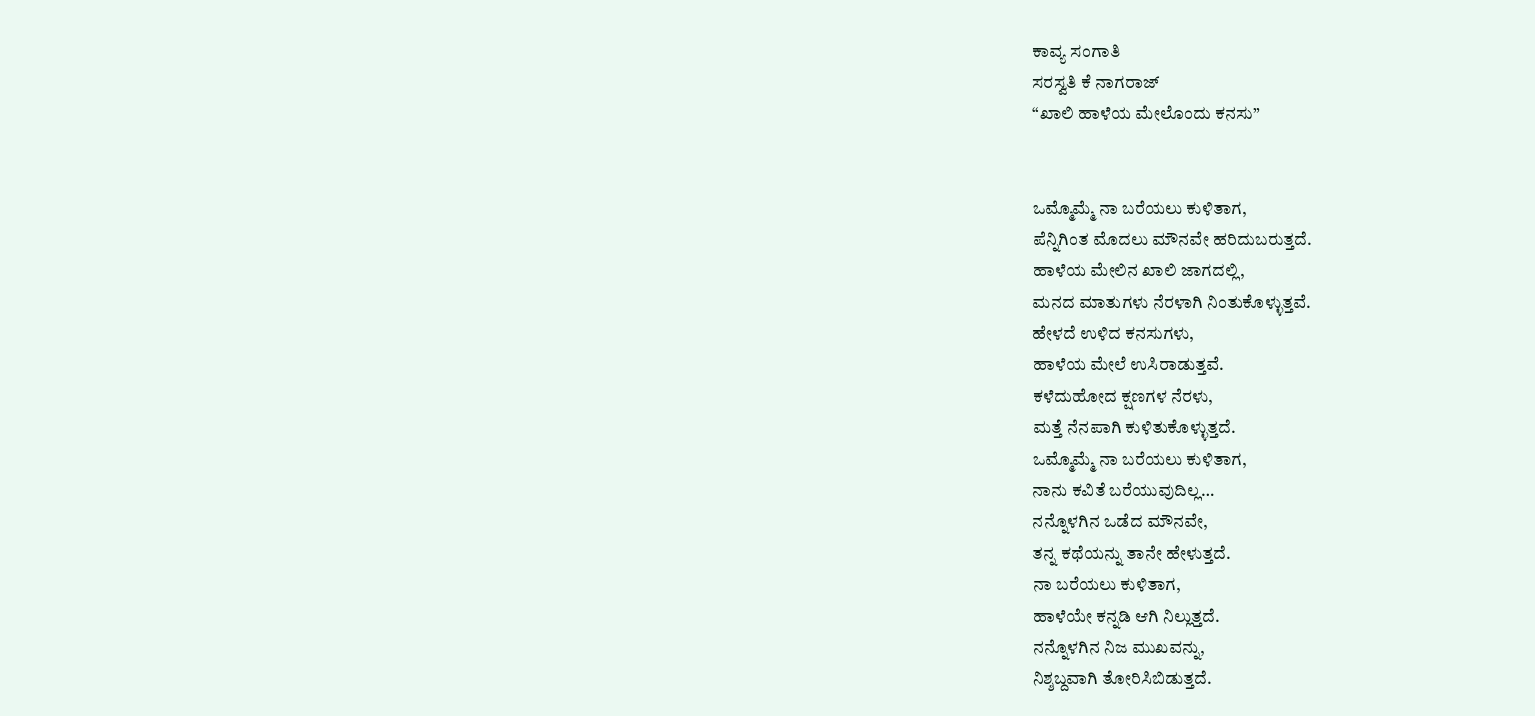ಕಾವ್ಯ ಸಂಗಾತಿ
ಸರಸ್ವತಿ ಕೆ ನಾಗರಾಜ್
“ಖಾಲಿ ಹಾಳೆಯ ಮೇಲೊಂದು ಕನಸು”


ಒಮ್ಮೊಮ್ಮೆ ನಾ ಬರೆಯಲು ಕುಳಿತಾಗ,
ಪೆನ್ನಿಗಿಂತ ಮೊದಲು ಮೌನವೇ ಹರಿದುಬರುತ್ತದೆ.
ಹಾಳೆಯ ಮೇಲಿನ ಖಾಲಿ ಜಾಗದಲ್ಲಿ,
ಮನದ ಮಾತುಗಳು ನೆರಳಾಗಿ ನಿಂತುಕೊಳ್ಳುತ್ತವೆ.
ಹೇಳದೆ ಉಳಿದ ಕನಸುಗಳು,
ಹಾಳೆಯ ಮೇಲೆ ಉಸಿರಾಡುತ್ತವೆ.
ಕಳೆದುಹೋದ ಕ್ಷಣಗಳ ನೆರಳು,
ಮತ್ತೆ ನೆನಪಾಗಿ ಕುಳಿತುಕೊಳ್ಳುತ್ತದೆ.
ಒಮ್ಮೊಮ್ಮೆ ನಾ ಬರೆಯಲು ಕುಳಿತಾಗ,
ನಾನು ಕವಿತೆ ಬರೆಯುವುದಿಲ್ಲ…
ನನ್ನೊಳಗಿನ ಒಡೆದ ಮೌನವೇ,
ತನ್ನ ಕಥೆಯನ್ನು ತಾನೇ ಹೇಳುತ್ತದೆ.
ನಾ ಬರೆಯಲು ಕುಳಿತಾಗ,
ಹಾಳೆಯೇ ಕನ್ನಡಿ ಆಗಿ ನಿಲ್ಲುತ್ತದೆ.
ನನ್ನೊಳಗಿನ ನಿಜ ಮುಖವನ್ನು,
ನಿಶ್ಶಬ್ದವಾಗಿ ತೋರಿಸಿಬಿಡುತ್ತದೆ.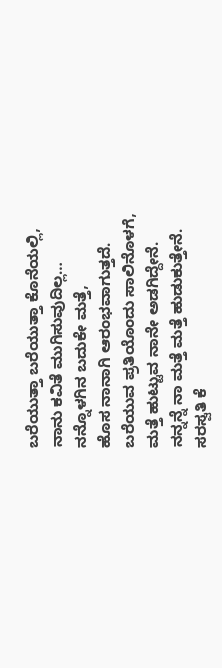ಬರೆಯುತ್ತಾ ಬರೆಯುತ್ತಾ ಕೊನೆಯಲ್ಲಿ,
ನಾನು ಕವಿತೆ ಮುಗಿಸುವುದಿಲ್ಲ…
ನನ್ನೊಳಗಿನ ಬದುಕೇ ಮತ್ತೆ,
ಹೊಸ ನಾನಾಗಿ ಆರಂಭವಾಗುತ್ತದೆ.
ಬರೆಯುವ ಪ್ರತಿಯೊಂದು ಸಾಲಿನೊಳಗೆ,
ಮತ್ತೆ ಹುಟ್ಟುವ ನಾನೇ ಅಡಗಿದ್ದೇನೆ.
ನನ್ನನ್ನೆ ನಾ ಮತ್ತೆ ಮತ್ತೆ ಹುಡುಕುತ್ತೇನೆ.
ಸರಸ್ವತಿ ಕೆ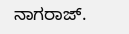ನಾಗರಾಜ್.